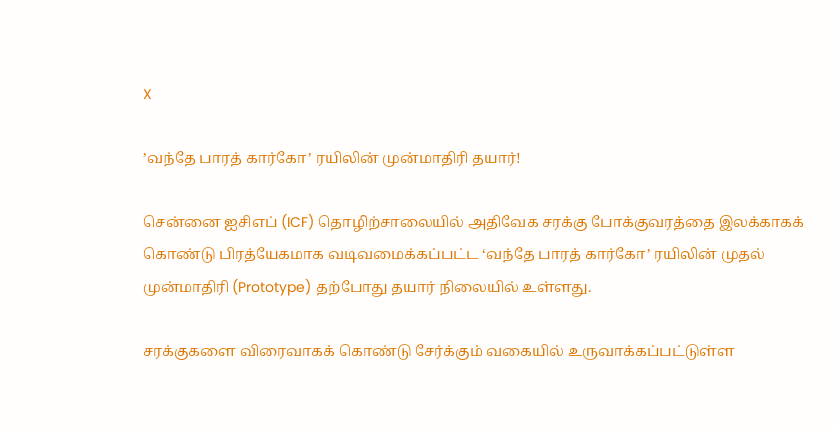X

’வந்தே பாரத் கார்கோ’ ரயிலின் முன்மாதிரி தயார்!

சென்னை ஐசிஎப் (ICF) தொழிற்சாலையில் அதிவேக சரக்கு போக்குவரத்தை இலக்காகக் கொண்டு பிரத்யேகமாக வடிவமைக்கப்பட்ட ‘வந்தே பாரத் கார்கோ’ ரயிலின் முதல் முன்மாதிரி (Prototype) தற்போது தயார் நிலையில் உள்ளது.

சரக்குகளை விரைவாகக் கொண்டு சேர்க்கும் வகையில் உருவாக்கப்பட்டுள்ள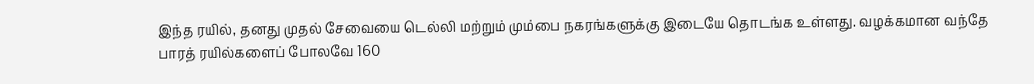இந்த ரயில், தனது முதல் சேவையை டெல்லி மற்றும் மும்பை நகரங்களுக்கு இடையே தொடங்க உள்ளது. வழக்கமான வந்தே பாரத் ரயில்களைப் போலவே 160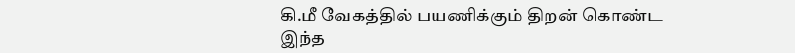கி.மீ வேகத்தில் பயணிக்கும் திறன் கொண்ட இந்த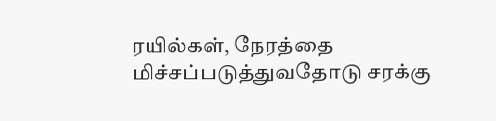ரயில்கள், நேரத்தை மிச்சப்படுத்துவதோடு சரக்கு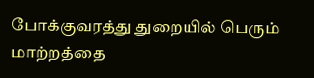போக்குவரத்து துறையில் பெரும் மாற்றத்தை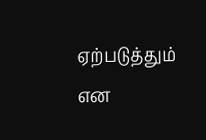ஏற்படுத்தும் என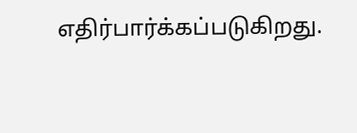எதிர்பார்க்கப்படுகிறது.